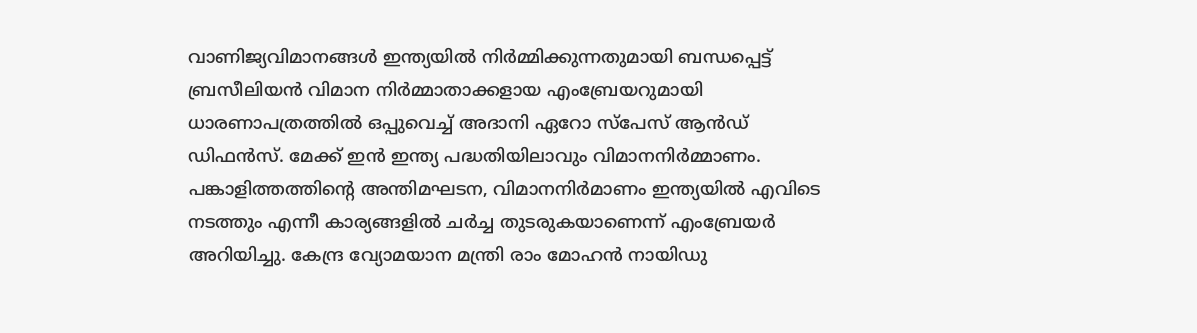വാണിജ്യവിമാനങ്ങൾ ഇന്ത്യയിൽ നിർമ്മിക്കുന്നതുമായി ബന്ധപ്പെട്ട് ബ്രസീലിയൻ വിമാന നിർമ്മാതാക്കളായ എംബ്രേയറുമായി ധാരണാപത്രത്തിൽ ഒപ്പുവെച്ച് അദാനി ഏറോ സ്‌പേസ് ആൻഡ് ഡിഫൻസ്. മേക്ക് ഇൻ ഇന്ത്യ പദ്ധതിയിലാവും വിമാനനിർമ്മാണം. പങ്കാളിത്തത്തിന്റെ അന്തിമഘടന, വിമാനനിർമാണം ഇന്ത്യയിൽ എവിടെ നടത്തും എന്നീ കാര്യങ്ങളിൽ ചർച്ച തുടരുകയാണെന്ന് എംബ്രേയർ അറിയിച്ചു. കേന്ദ്ര വ്യോമയാന മന്ത്രി രാം മോഹൻ നായിഡു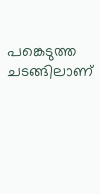പങ്കെടുത്ത ചടങ്ങിലാണ്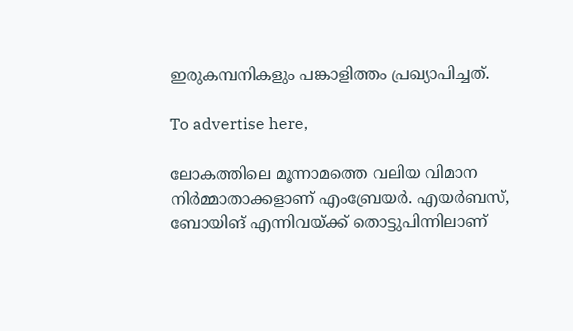ഇരുകമ്പനികളും പങ്കാളിത്തം പ്രഖ്യാപിച്ചത്.

To advertise here,

ലോകത്തിലെ മൂന്നാമത്തെ വലിയ വിമാന നിർമ്മാതാക്കളാണ് എംബ്രേയർ. എയർബസ്, ബോയിങ് എന്നിവയ്ക്ക് തൊട്ടുപിന്നിലാണ്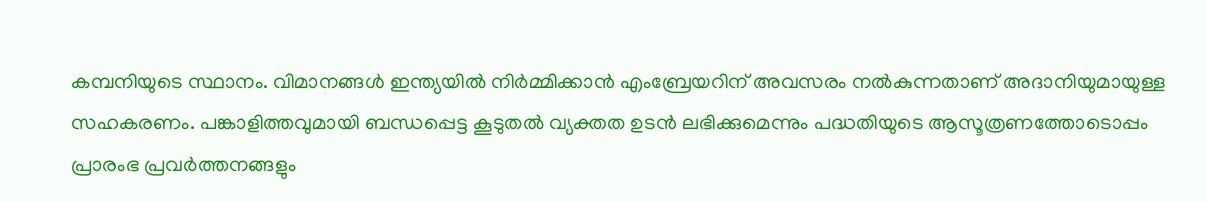കമ്പനിയുടെ സ്ഥാനം. വിമാനങ്ങൾ ഇന്ത്യയിൽ നിർമ്മിക്കാൻ എംബ്രേയറിന് അവസരം നൽകുന്നതാണ് അദാനിയുമായുള്ള സഹകരണം. പങ്കാളിത്തവുമായി ബന്ധപ്പെട്ട കൂടുതൽ വ്യക്തത ഉടൻ ലഭിക്കുമെന്നും പദ്ധതിയുടെ ആസൂത്രണത്തോടൊപ്പം പ്രാരംഭ പ്രവർത്തനങ്ങളും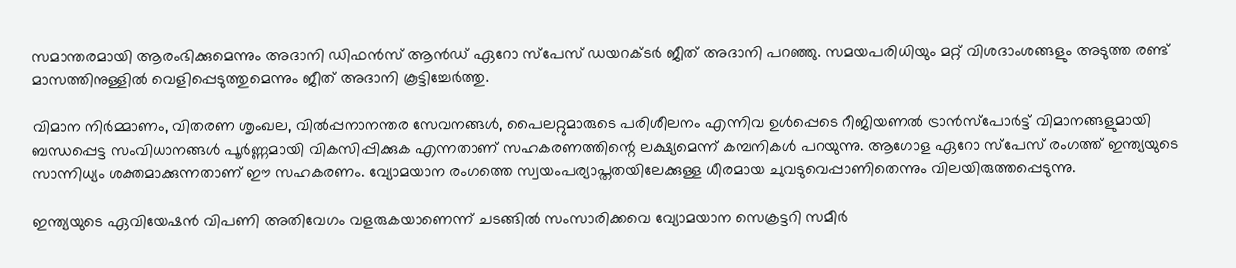സമാന്തരമായി ആരംഭിക്കുമെന്നും അദാനി ഡിഫൻസ് ആൻഡ് ഏറോ സ്‌പേസ് ഡയറക്ടർ ജീത് അദാനി പറഞ്ഞു. സമയപരിധിയും മറ്റ് വിശദാംശങ്ങളും അടുത്ത രണ്ട് മാസത്തിനുള്ളിൽ വെളിപ്പെടുത്തുമെന്നും ജീത് അദാനി കൂട്ടിച്ചേർത്തു.

വിമാന നിർമ്മാണം, വിതരണ ശൃംഖല, വിൽപ്പനാനന്തര സേവനങ്ങൾ, പൈലറ്റുമാരുടെ പരിശീലനം എന്നിവ ഉൾപ്പെടെ റീജിയണൽ ട്രാൻസ്‌പോർട്ട് വിമാനങ്ങളുമായി ബന്ധപ്പെട്ട സംവിധാനങ്ങൾ പൂർണ്ണമായി വികസിപ്പിക്കുക എന്നതാണ് സഹകരണത്തിന്റെ ലക്ഷ്യമെന്ന് കമ്പനികൾ പറയുന്നു. ആഗോള ഏറോ സ്‌പേസ് രംഗത്ത് ഇന്ത്യയുടെ സാന്നിധ്യം ശക്തമാക്കുന്നതാണ് ഈ സഹകരണം. വ്യോമയാന രംഗത്തെ സ്വയംപര്യാപ്തതയിലേക്കുള്ള ധീരമായ ചുവടുവെപ്പാണിതെന്നും വിലയിരുത്തപ്പെടുന്നു.

ഇന്ത്യയുടെ ഏവിയേഷൻ വിപണി അതിവേഗം വളരുകയാണെന്ന് ചടങ്ങിൽ സംസാരിക്കവെ വ്യോമയാന സെക്രട്ടറി സമീർ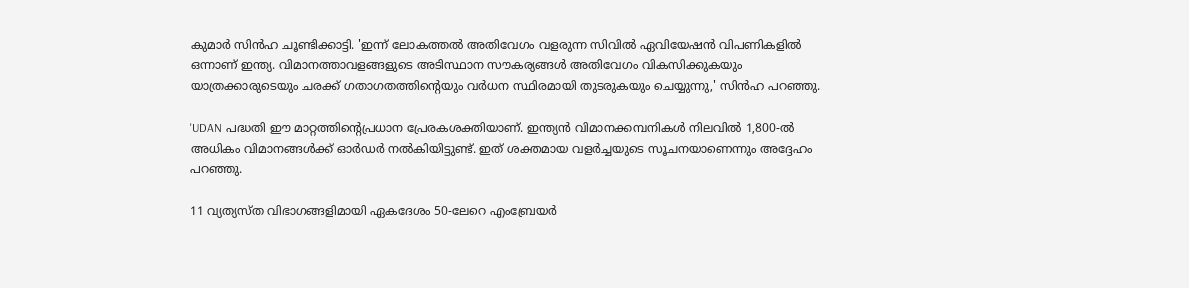കുമാർ സിൻഹ ചൂണ്ടിക്കാട്ടി. 'ഇന്ന് ലോകത്തൽ അതിവേഗം വളരുന്ന സിവിൽ ഏവിയേഷൻ വിപണികളിൽ ഒന്നാണ് ഇന്ത്യ. വിമാനത്താവളങ്ങളുടെ അടിസ്ഥാന സൗകര്യങ്ങൾ അതിവേഗം വികസിക്കുകയും യാത്രക്കാരുടെയും ചരക്ക് ഗതാഗതത്തിന്റെയും വർധന സ്ഥിരമായി തുടരുകയും ചെയ്യുന്നു,' സിൻഹ പറഞ്ഞു.

'UDAN പദ്ധതി ഈ മാറ്റത്തിന്റെപ്രധാന പ്രേരകശക്തിയാണ്. ഇന്ത്യൻ വിമാനക്കമ്പനികൾ നിലവിൽ 1,800-ൽ അധികം വിമാനങ്ങൾക്ക് ഓർഡർ നൽകിയിട്ടുണ്ട്. ഇത് ശക്തമായ വളർച്ചയുടെ സൂചനയാണെന്നും അദ്ദേഹം പറഞ്ഞു.

11 വ്യത്യസ്ത വിഭാഗങ്ങളിമായി ഏകദേശം 50-ലേറെ എംബ്രേയർ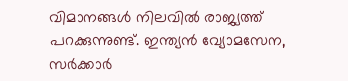വിമാനങ്ങൾ നിലവിൽ രാജ്യത്ത് പറക്കുന്നുണ്ട്. ഇന്ത്യൻ വ്യോമസേന, സർക്കാർ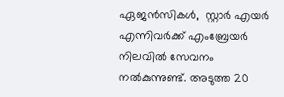ഏജൻസികൾ,  സ്റ്റാർ എയർ എന്നിവർക്ക് എംബ്രേയർ നിലവിൽ സേവനം നൽകുന്നുണ്ട്. അടുത്ത 20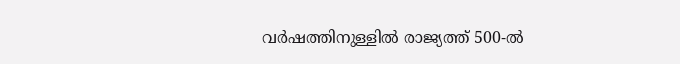വർഷത്തിനുള്ളിൽ രാജ്യത്ത് 500-ൽ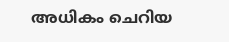അധികം ചെറിയ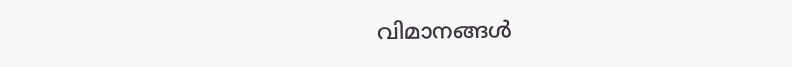വിമാനങ്ങൾ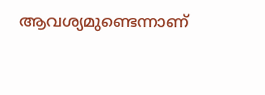ആവശ്യമുണ്ടെന്നാണ്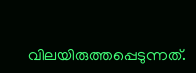വിലയിരുത്തപ്പെടുന്നത്.